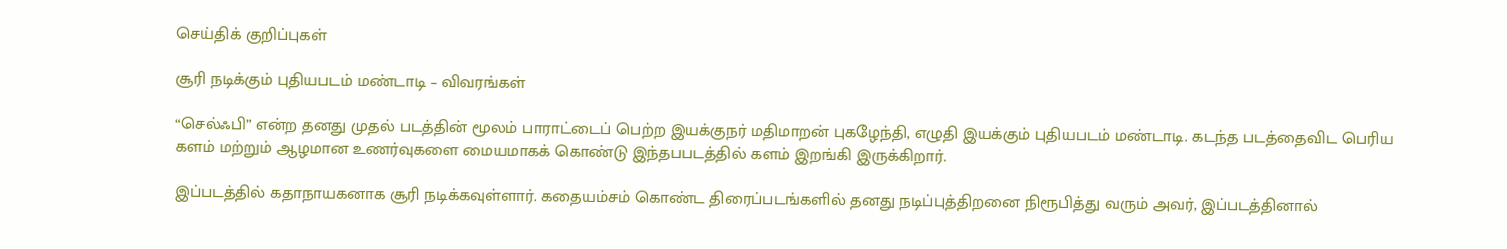செய்திக் குறிப்புகள்

சூரி நடிக்கும் புதியபடம் மண்டாடி – விவரங்கள்

“செல்ஃபி” என்ற தனது முதல் படத்தின் மூலம் பாராட்டைப் பெற்ற இயக்குநர் மதிமாறன் புகழேந்தி, எழுதி இயக்கும் புதியபடம் மண்டாடி. கடந்த படத்தைவிட பெரிய களம் மற்றும் ஆழமான உணர்வுகளை மையமாகக் கொண்டு இந்தபபடத்தில் களம் இறங்கி இருக்கிறார்.

இப்படத்தில் கதாநாயகனாக சூரி நடிக்கவுள்ளார். கதையம்சம் கொண்ட திரைப்படங்களில் தனது நடிப்புத்திறனை நிரூபித்து வரும் அவர், இப்படத்தினால்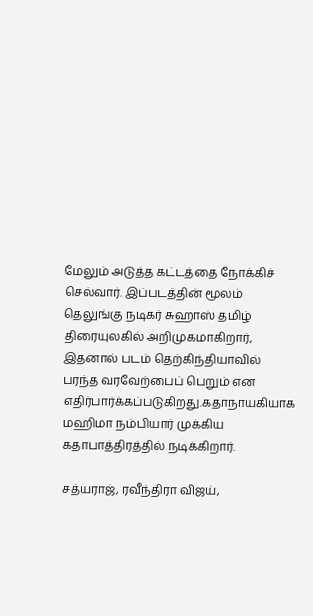மேலும் அடுத்த கட்டத்தை நோக்கிச் செல்வார். இப்படத்தின் மூலம் தெலுங்கு நடிகர் சுஹாஸ் தமிழ் திரையுலகில் அறிமுகமாகிறார், இதனால் படம் தெற்கிந்தியாவில் பரந்த வரவேற்பைப் பெறும் என எதிர்பார்க்கப்படுகிறது.கதாநாயகியாக மஹிமா நம்பியார் முக்கிய கதாபாத்திரத்தில் நடிக்கிறார்.

சத்யராஜ், ரவீந்திரா விஜய்,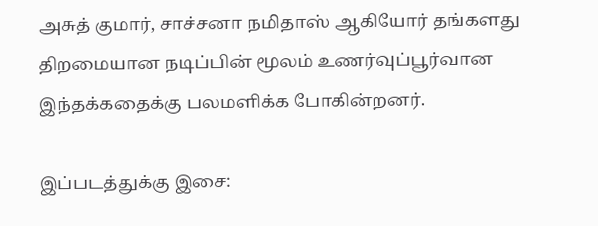அசுத் குமார், சாச்சனா நமிதாஸ் ஆகியோர் தங்களது திறமையான நடிப்பின் மூலம் உணர்வுப்பூர்வான இந்தக்கதைக்கு பலமளிக்க போகின்றனர்.

இப்படத்துக்கு இசை: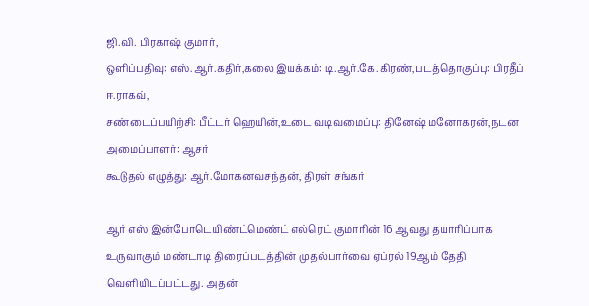ஜி.வி. பிரகாஷ் குமார்,
ஒளிப்பதிவு: எஸ்.ஆர்.கதிர்,கலை இயக்கம்: டி.ஆர்.கே.கிரண்,படத்தொகுப்பு: பிரதீப் ஈ.ராகவ்,
சண்டைப்பயிற்சி: பீட்டர் ஹெயின்,உடை வடிவமைப்பு: தினேஷ் மனோகரன்,நடன அமைப்பாளர்: ஆசர்
கூடுதல் எழுத்து: ஆர்.மோகனவசந்தன், திரள் சங்கர்

ஆர் எஸ் இன்போடெயிண்ட்மெண்ட் எல்ரெட் குமாரின் 16 ஆவது தயாரிப்பாக உருவாகும் மண்டாடி திரைப்படத்தின் முதல்பார்வை ஏப்ரல் 19ஆம் தேதி வெளியிடப்பட்டது. அதன்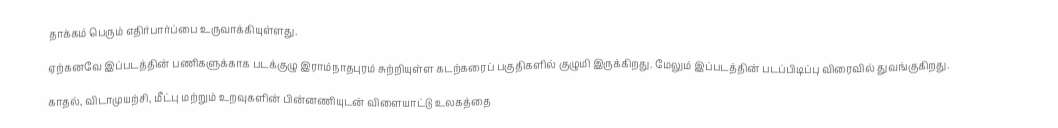தாக்கம் பெரும் எதிர்பார்ப்பை உருவாக்கியுள்ளது.

ஏற்கனவே இப்படத்தின் பணிகளுக்காக படக்குழு இராம்நாதபுரம் சுற்றியுள்ள கடற்கரைப் பகுதிகளில் குழுமி இருக்கிறது. மேலும் இப்படத்தின் படப்பிடிப்பு விரைவில் துவங்குகிறது.

காதல், விடாமுயற்சி, மீட்பு மற்றும் உறவுகளின் பின்னணியுடன் விளையாட்டு உலகத்தை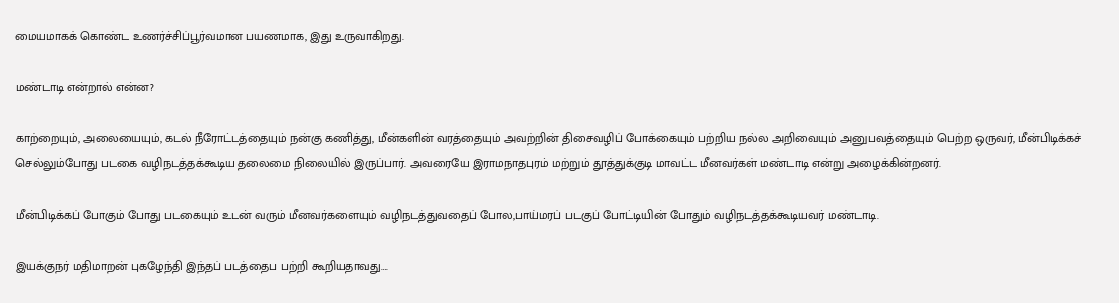மையமாகக் கொண்ட உணர்ச்சிப்பூர்வமான பயணமாக, இது உருவாகிறது.

மண்டாடி என்றால் என்ன?

காற்றையும், அலையையும், கடல் நீரோட்டத்தையும் நன்கு கணித்து, மீன்களின் வரத்தையும் அவற்றின் திசைவழிப் போக்கையும் பற்றிய நல்ல அறிவையும் அனுபவத்தையும் பெற்ற ஒருவர், மீன்பிடிக்கச் செல்லும்போது படகை வழிநடத்தக்கூடிய தலைமை நிலையில் இருப்பார். அவரையே இராமநாதபுரம் மற்றும் தூத்துக்குடி மாவட்ட மீனவர்கள் மண்டாடி என்று அழைக்கின்றனர்.

மீன்பிடிக்கப் போகும் போது படகையும் உடன் வரும் மீனவர்களையும் வழிநடத்துவதைப் போல,பாய்மரப் படகுப் போட்டியின் போதும் வழிநடத்தக்கூடியவர் மண்டாடி.

இயக்குநர் மதிமாறன் புகழேந்தி இந்தப் படத்தைப பற்றி கூறியதாவது….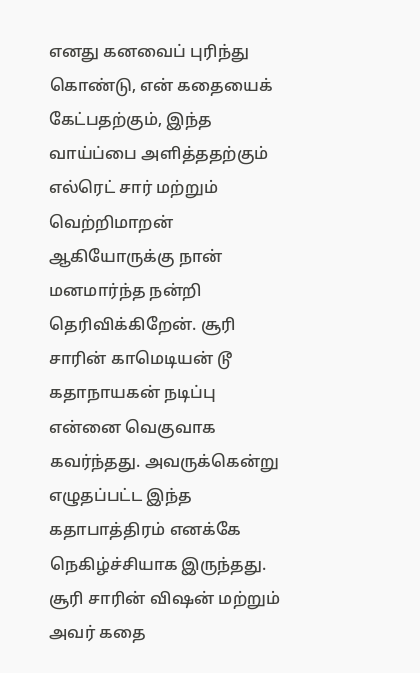எனது கனவைப் புரிந்து கொண்டு, என் கதையைக் கேட்பதற்கும், இந்த வாய்ப்பை அளித்ததற்கும் எல்ரெட் சார் மற்றும் வெற்றிமாறன் ஆகியோருக்கு நான் மனமார்ந்த நன்றி தெரிவிக்கிறேன். சூரி சாரின் காமெடியன் டூ கதாநாயகன் நடிப்பு என்னை வெகுவாக கவர்ந்தது. அவருக்கென்று எழுதப்பட்ட இந்த கதாபாத்திரம் எனக்கே நெகிழ்ச்சியாக இருந்தது. சூரி சாரின் விஷன் மற்றும் அவர் கதை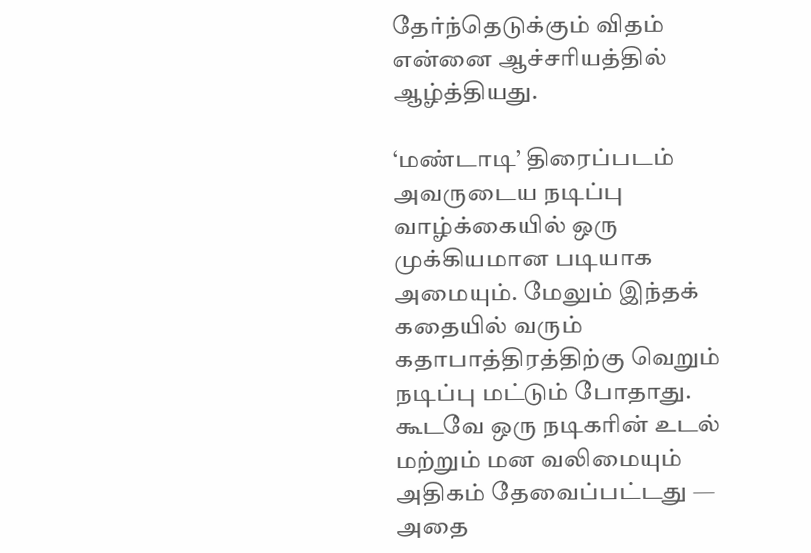தேர்ந்தெடுக்கும் விதம் என்னை ஆச்சரியத்தில் ஆழ்த்தியது.

‘மண்டாடி’ திரைப்படம் அவருடைய நடிப்பு வாழ்க்கையில் ஒரு முக்கியமான படியாக அமையும். மேலும் இந்தக் கதையில் வரும் கதாபாத்திரத்திற்கு வெறும் நடிப்பு மட்டும் போதாது. கூடவே ஒரு நடிகரின் உடல் மற்றும் மன வலிமையும் அதிகம் தேவைப்பட்டது — அதை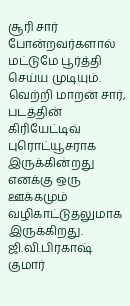சூரி சார் போன்றவர்களால் மட்டுமே பூர்த்தி செய்ய முடியும்.
வெற்றி மாறன் சார், படத்தின் கிரியேட்டிவ் புரொட்யூசராக இருக்கின்றது எனக்கு ஒரு ஊக்கமும் வழிகாட்டுதலுமாக இருக்கிறது. ஜி.வி.பிரகாஷ் குமார்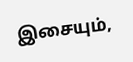இசையும்,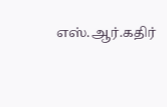எஸ்.ஆர்.கதிர்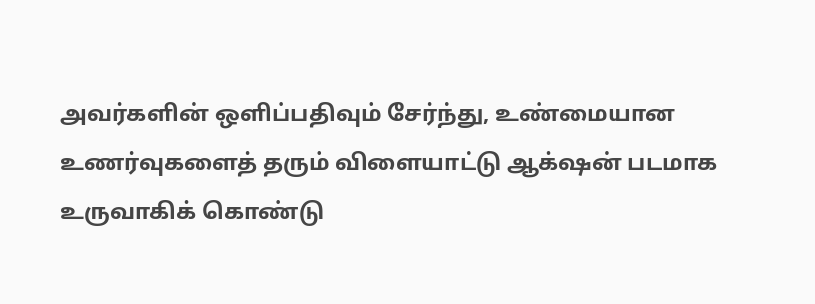அவர்களின் ஒளிப்பதிவும் சேர்ந்து, உண்மையான உணர்வுகளைத் தரும் விளையாட்டு ஆக்‌ஷன் படமாக உருவாகிக் கொண்டு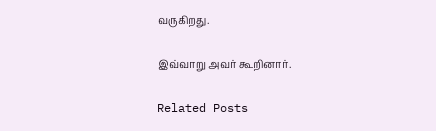வருகிறது.

இவ்வாறு அவர் கூறினார்.

Related Posts